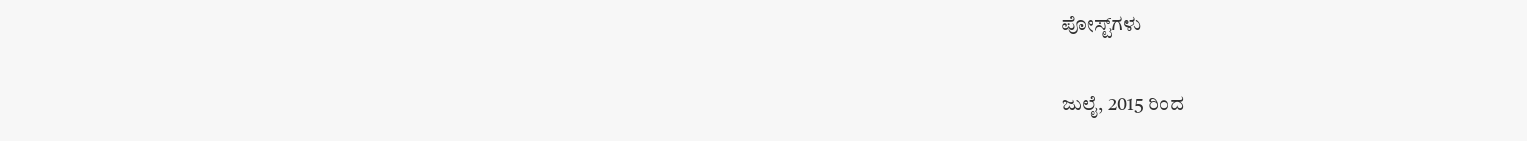ಪೋಸ್ಟ್‌ಗಳು

ಜುಲೈ, 2015 ರಿಂದ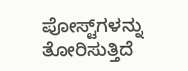ಪೋಸ್ಟ್‌ಗಳನ್ನು ತೋರಿಸುತ್ತಿದೆ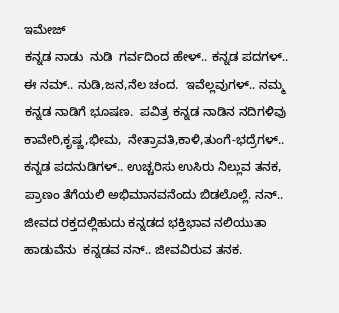ಇಮೇಜ್
ಕನ್ನಡ ನಾಡು  ನುಡಿ  ಗರ್ವದಿಂದ ಹೇಳ್.. ಕನ್ನಡ ಪದಗಳ್.. ಈ ನಮ್.. ನುಡಿ,ಜನ,ನೆಲ ಚಂದ.  ಇವೆಲ್ಲವುಗಳ್.. ನಮ್ಮ ಕನ್ನಡ ನಾಡಿಗೆ ಭೂಷಣ.  ಪವಿತ್ರ ಕನ್ನಡ ನಾಡಿನ ನದಿಗಳಿವು ಕಾವೇರಿ,ಕೃಷ್ಣ,ಭೀಮ,  ನೇತ್ರಾವತಿ,ಕಾಳಿ,ತುಂಗೆ-ಭದ್ರೆಗಳ್..  ಕನ್ನಡ ಪದನುಡಿಗಳ್.. ಉಚ್ಚರಿಸು ಉಸಿರು ನಿಲ್ಲುವ ತನಕ, ಪ್ರಾಣಂ ತೆಗೆಯಲಿ ಅಭಿಮಾನವನೆಂದು ಬಿಡಲೊಲ್ಲೆ. ನನ್.. ಜೀವದ ರಕ್ತದಲ್ಲಿಹುದು ಕನ್ನಡದ ಭಕ್ತಿಭಾವ ನಲಿಯುತಾ ಹಾಡುವೆನು  ಕನ್ನಡವ ನನ್.. ಜೀವವಿರುವ ತನಕ.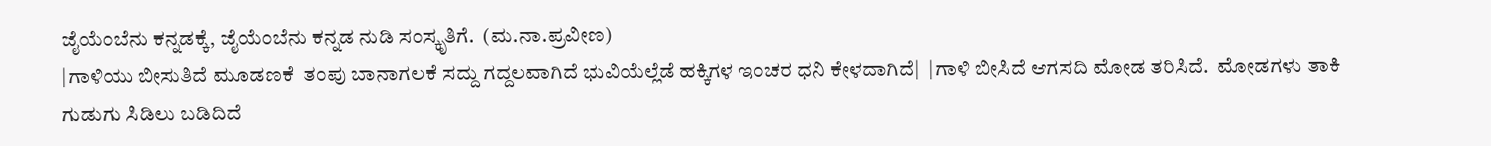ಜೈಯೆಂಬೆನು ಕನ್ನಡಕ್ಕೆ, ಜೈಯೆಂಬೆನು ಕನ್ನಡ ನುಡಿ ಸಂಸ್ಕೃತಿಗೆ.  (ಮ.ನಾ.ಪ್ರವೀಣ)
|ಗಾಳಿಯು ಬೀಸುತಿದೆ ಮೂಡಣಕೆ  ತಂಪು ಬಾನಾಗಲಕೆ ಸದ್ದು ಗದ್ದಲವಾಗಿದೆ ಭುವಿಯೆಲ್ಲೆಡೆ ಹಕ್ಕಿಗಳ ಇಂಚರ ಧನಿ ಕೇಳದಾಗಿದೆ|  |ಗಾಳಿ ಬೀಸಿದೆ ಆಗಸದಿ ಮೋಡ ತರಿಸಿದೆ.  ಮೋಡಗಳು ತಾಕಿ ಗುಡುಗು ಸಿಡಿಲು ಬಡಿದಿದೆ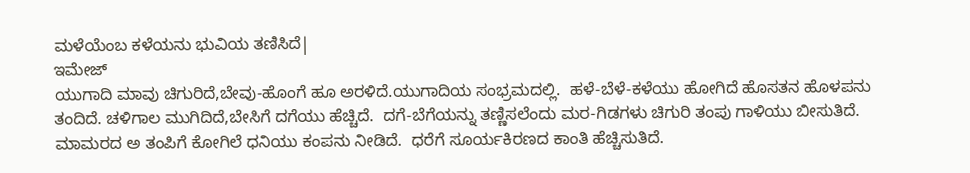ಮಳೆಯೆಂಬ ಕಳೆಯನು ಭುವಿಯ ತಣಿಸಿದೆ|
ಇಮೇಜ್
ಯುಗಾದಿ ಮಾವು ಚಿಗುರಿದೆ,ಬೇವು-ಹೊಂಗೆ ಹೂ ಅರಳಿದೆ.ಯುಗಾದಿಯ ಸಂಭ್ರಮದಲ್ಲಿ.  ಹಳೆ-ಬೆಳೆ-ಕಳೆಯು ಹೋಗಿದೆ ಹೊಸತನ ಹೊಳಪನು ತಂದಿದೆ. ಚಳಿಗಾಲ ಮುಗಿದಿದೆ,ಬೇಸಿಗೆ ದಗೆಯು ಹೆಚ್ಚಿದೆ.  ದಗೆ-ಬೆಗೆಯನ್ನು ತಣ್ಣಿಸಲೆಂದು ಮರ-ಗಿಡಗಳು ಚಿಗುರಿ ತಂಪು ಗಾಳಿಯು ಬೀಸುತಿದೆ.  ಮಾಮರದ ಅ ತಂಪಿಗೆ ಕೋಗಿಲೆ ಧನಿಯು ಕಂಪನು ನೀಡಿದೆ.  ಧರೆಗೆ ಸೂರ್ಯಕಿರಣದ ಕಾಂತಿ ಹೆಚ್ಚಿಸುತಿದೆ.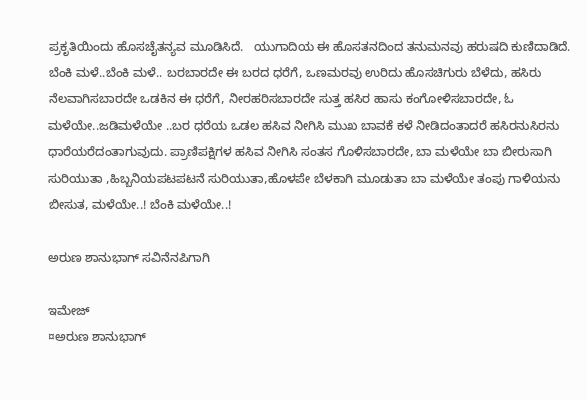ಪ್ರಕೃತಿಯಿಂದು ಹೊಸಚೈತನ್ಯವ ಮೂಡಿಸಿದೆ.   ಯುಗಾದಿಯ ಈ ಹೊಸತನದಿಂದ ತನುಮನವು ಹರುಷದಿ ಕುಣಿದಾಡಿದೆ.
ಬೆಂಕಿ ಮಳೆ..ಬೆಂಕಿ ಮಳೆ.. ಬರಬಾರದೇ ಈ ಬರದ ಧರೆಗೆ, ಒಣಮರವು ಉರಿದು ಹೊಸಚಿಗುರು ಬೆಳೆದು, ಹಸಿರು ನೆಲವಾಗಿಸಬಾರದೇ ಒಡಕಿನ ಈ ಧರೆಗೆ, ನೀರಹರಿಸಬಾರದೇ ಸುತ್ತ ಹಸಿರ ಹಾಸು ಕಂಗೋಳಿಸಬಾರದೇ, ಓ ಮಳೆಯೇ..ಜಡಿಮಳೆಯೇ ..ಬರ ಧರೆಯ ಒಡಲ ಹಸಿವ ನೀಗಿಸಿ ಮುಖ ಬಾವಕೆ ಕಳೆ ನೀಡಿದಂತಾದರೆ ಹಸಿರನುಸಿರನು ಧಾರೆಯರೆದಂತಾಗುವುದು. ಪ್ರಾಣಿಪಕ್ಷಿಗಳ ಹಸಿವ ನೀಗಿಸಿ ಸಂತಸ ಗೊಳಿಸಬಾರದೇ, ಬಾ ಮಳೆಯೇ ಬಾ ಬೀರುಸಾಗಿ ಸುರಿಯುತಾ ,ಹಿಬ್ಬನಿಯಪಟಪಟನೆ ಸುರಿಯುತಾ,ಹೊಳಪೇ ಬೆಳಕಾಗಿ ಮೂಡುತಾ ಬಾ ಮಳೆಯೇ ತಂಪು ಗಾಳಿಯನು ಬೀಸುತ, ಮಳೆಯೇ..! ಬೆಂಕಿ ಮಳೆಯೇ..!

ಅರುಣ ಶಾನುಭಾಗ್ ಸವಿನೆನಪಿಗಾಗಿ

ಇಮೇಜ್
¤ಅರುಣ ಶಾನುಭಾಗ್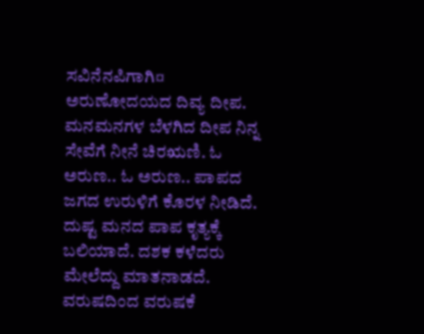ಸವಿನೆನಪಿಗಾಗಿ¤ ಅರುಣೋದಯದ ದಿವ್ಯ ದೀಪ.  ಮನಮನಗಳ ಬೆಳಗಿದ ದೀಪ ನಿನ್ನ ಸೇವೆಗೆ ನೀನೆ ಚಿರಋಣಿ. ಓ ಅರುಣ.. ಓ ಅರುಣ.. ಪಾಪದ ಜಗದ ಉರುಳಿಗೆ ಕೊರಳ ನೀಡಿದೆ. ದುಷ್ಟ ಮನದ ಪಾಪ ಕೃತ್ಯಕ್ಕೆ ಬಲಿಯಾದೆ. ದಶಕ ಕಳೆದರು ಮೇಲೆದ್ದು ಮಾತನಾಡದೆ. ವರುಷದಿಂದ ವರುಷಕೆ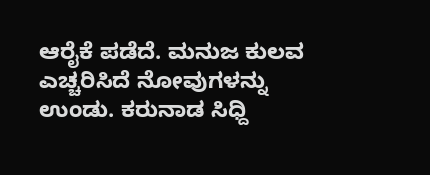ಆರೈಕೆ ಪಡೆದೆ. ಮನುಜ ಕುಲವ ಎಚ್ಚರಿಸಿದೆ ನೋವುಗಳನ್ನು ಉಂಡು. ಕರುನಾಡ ಸಿಧ್ದಿ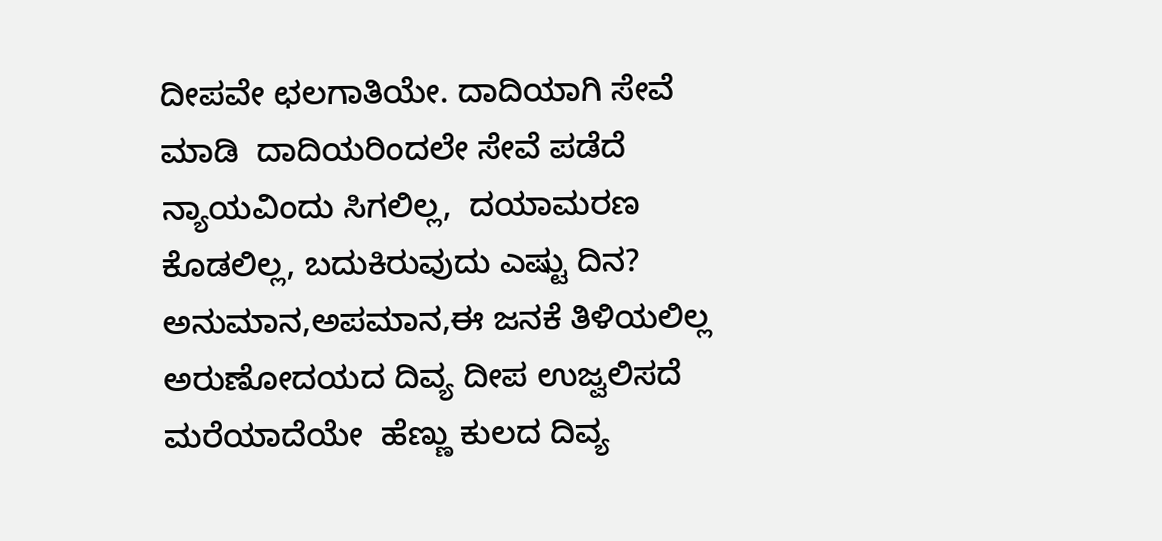ದೀಪವೇ ಛಲಗಾತಿಯೇ. ದಾದಿಯಾಗಿ ಸೇವೆ ಮಾಡಿ  ದಾದಿಯರಿಂದಲೇ ಸೇವೆ ಪಡೆದೆ ನ್ಯಾಯವಿಂದು ಸಿಗಲಿಲ್ಲ,  ದಯಾಮರಣ ಕೊಡಲಿಲ್ಲ, ಬದುಕಿರುವುದು ಎಷ್ಟು ದಿನ?  ಅನುಮಾನ,ಅಪಮಾನ,ಈ ಜನಕೆ ತಿಳಿಯಲಿಲ್ಲ  ಅರುಣೋದಯದ ದಿವ್ಯ ದೀಪ ಉಜ್ವಲಿಸದೆ ಮರೆಯಾದೆಯೇ  ಹೆಣ್ಣು ಕುಲದ ದಿವ್ಯ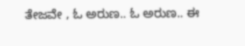ತೇಜವೇ , ಓ ಅರುಣ.. ಓ ಅರುಣ.. ಈ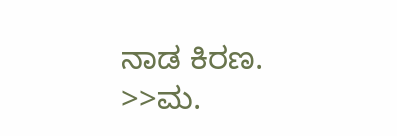ನಾಡ ಕಿರಣ.  >>ಮ.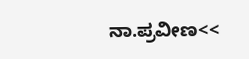ನಾ.ಪ್ರವೀಣ<<